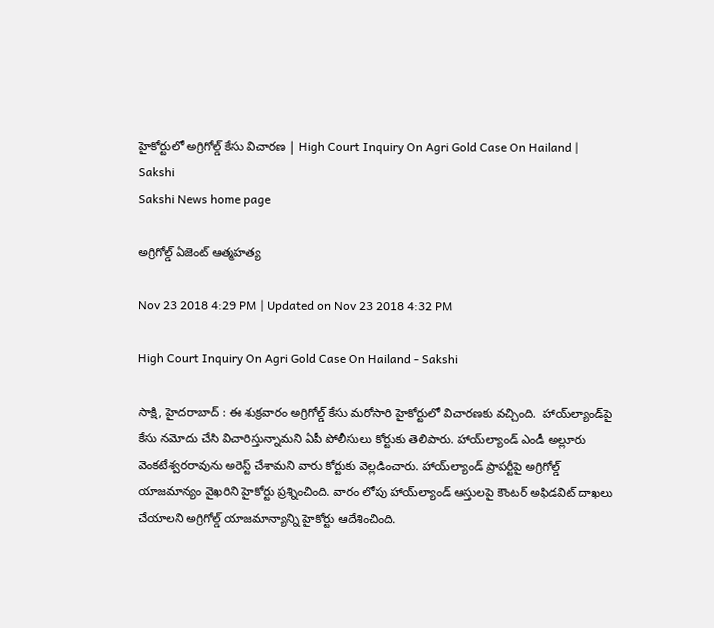హైకోర్టులో అగ్రిగోల్డ్‌ కేసు విచారణ | High Court Inquiry On Agri Gold Case On Hailand | Sakshi
Sakshi News home page

అగ్రిగోల్డ్‌ ఏజెంట్‌ ఆత్మహత్య

Nov 23 2018 4:29 PM | Updated on Nov 23 2018 4:32 PM

High Court Inquiry On Agri Gold Case On Hailand - Sakshi

సాక్షి, హైదరాబాద్‌ : ఈ శుక్రవారం అగ్రిగోల్డ్‌ కేసు మరోసారి హైకోర్టులో విచారణకు వచ్చింది.  హాయ్‌ల్యాండ్‌పై కేసు నమోదు చేసి విచారిస్తున్నామని ఏపీ పోలీసులు కోర్టుకు తెలిపారు. హాయ్‌ల్యాండ్‌ ఎండీ అల్లూరు వెంకటేశ్వరరావును అరెస్ట్‌ చేశామని వారు కోర్టుకు వెల్లడించారు. హాయ్‌ల్యాండ్‌ ప్రాపర్టీపై అగ్రిగోల్డ్‌ యాజమాన్యం వైఖరిని హైకోర్టు ప్రశ్నించింది. వారం లోపు హాయ్‌ల్యాండ్‌ ఆస్తులపై కౌంటర్‌ అఫిడవిట్‌ దాఖలు చేయాలని అగ్రిగోల్డ్‌ యాజమాన్యాన్ని హైకోర్టు ఆదేశించింది.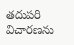తదుపరి విచారణను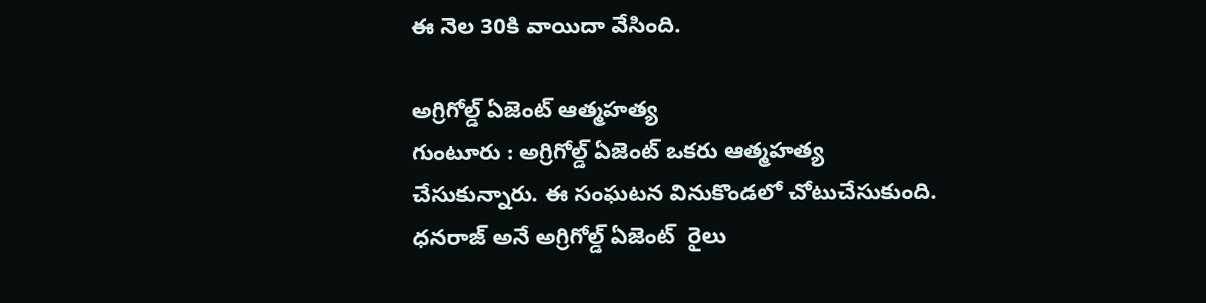ఈ నెల 30కి వాయిదా వేసింది.

అగ్రిగోల్డ్‌ ఏజెంట్‌ ఆత్మహత్య
గుంటూరు : అగ్రిగోల్డ్‌ ఏజెంట్‌ ఒకరు ఆత్మహత్య చేసుకున్నారు. ఈ సంఘటన వినుకొండలో చోటుచేసుకుంది. ధనరాజ్‌ అనే అగ్రిగోల్డ్‌ ఏజెంట్‌  రైలు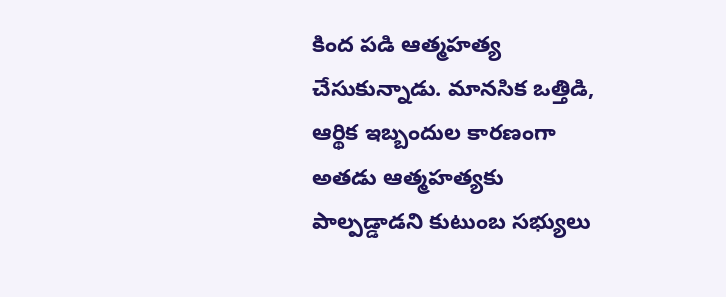కింద పడి ఆత్మహత్య చేసుకున్నాడు. మానసిక ఒత్తిడి, ఆర్థిక ఇబ్బందుల కారణంగా అతడు ఆత్మహత్యకు పాల్పడ్డాడని కుటుంబ సభ్యులు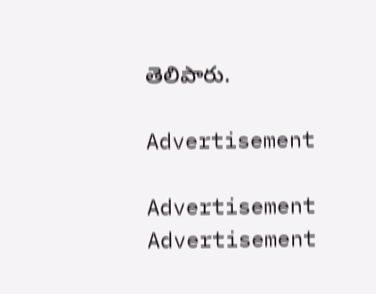తెలిపారు.

Advertisement

Advertisement
Advertisement